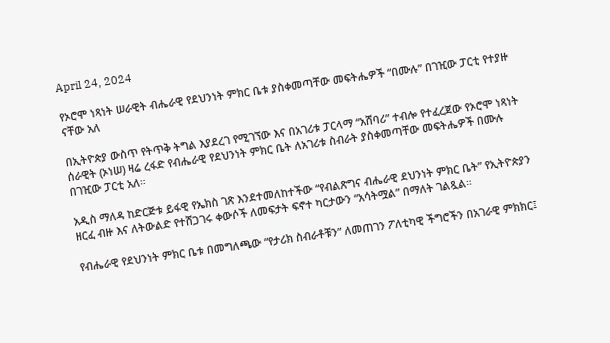April 24, 2024

የኦሮሞ ነጻነት ሠራዊት ብሔራዊ የደህንነት ምክር ቤቱ ያስቀመጣቸው መፍትሔዎች “በሙሉ” በገዢው ፓርቲ የተያዙ ናቸው አለ

በኢትዮጵያ ውስጥ የትጥቅ ትግል እያደረገ የሚገኘው እና በአገሪቱ ፓርላማ “አሸባሪ” ተብሎ የተፈረጀው የኦሮሞ ነጻነት ሰራዊት (ኦነሠ) ዛሬ ረፋድ የብሔራዊ የደህንነት ምክር ቤት ለአገሪቱ ስብራት ያስቀመጣቸው መፍትሔዎች በሙሉ በገዢው ፓርቲ አለ።

አዲስ ማለዳ ከድርጅቱ ይፋዊ የኤክስ ገጽ እንደተመለከተችው “የብልጽግና ብሔራዊ ደህንነት ምክር ቤት” የኢትዮጵያን ዘርፈ ብዙ እና ለትውልድ የተሸጋገሩ ቀውሶች ለመፍታት ፍኖተ ካርታውን “አሳትሟል” በማለት ገልጿል።

የብሔራዊ የደህንነት ምክር ቤቱ በመግለጫው “የታሪክ ስብራቶቹን” ለመጠገን ፖለቲካዊ ችግሮችን በአገራዊ ምክክር፤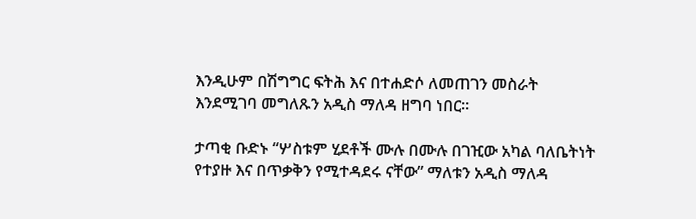እንዲሁም በሽግግር ፍትሕ እና በተሐድሶ ለመጠገን መስራት እንደሚገባ መግለጹን አዲስ ማለዳ ዘግባ ነበር።

ታጣቂ ቡድኑ “ሦስቱም ሂደቶች ሙሉ በሙሉ በገዢው አካል ባለቤትነት የተያዙ እና በጥቃቅን የሚተዳደሩ ናቸው” ማለቱን አዲስ ማለዳ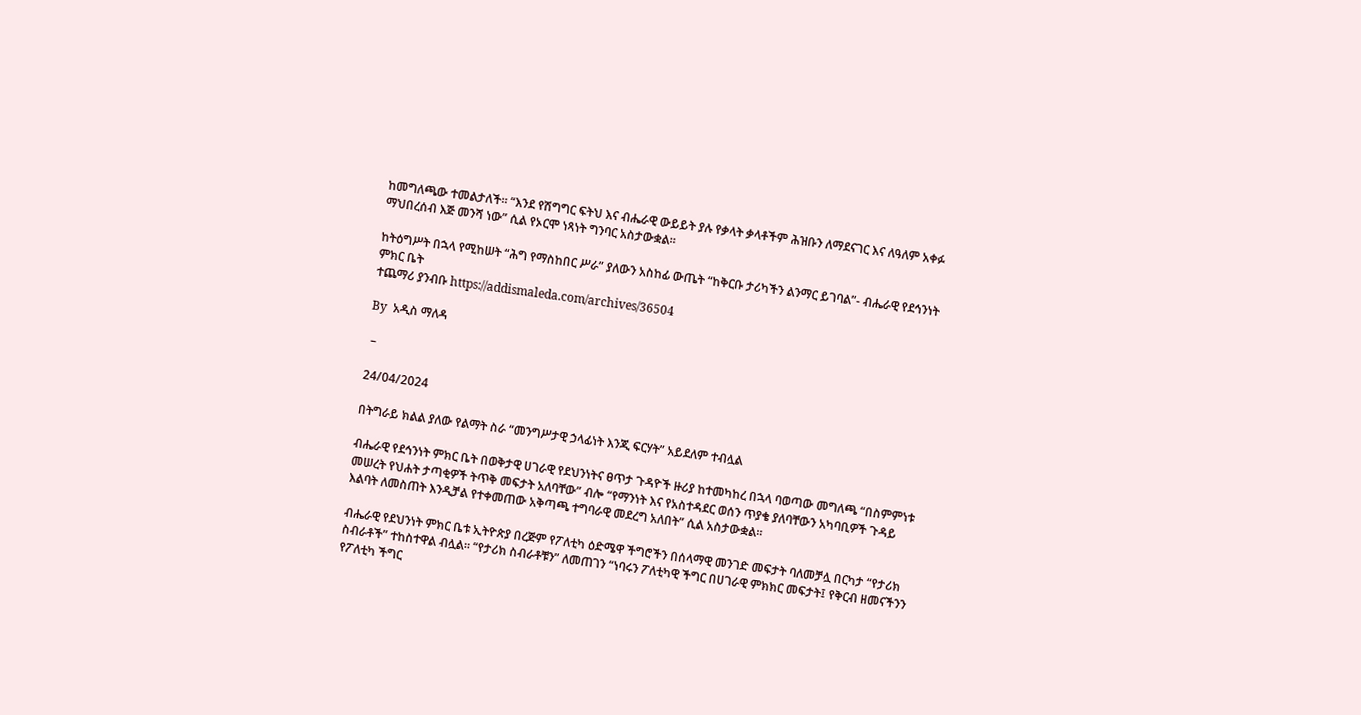ከመግለጫው ተመልታለች። “እንደ የሽግግር ፍትህ እና ብሔራዊ ውይይት ያሉ የቃላት ቃላቶችም ሕዝቡን ለማደናገር እና ለዓለም አቀፉ ማህበረሰብ እጅ መንሻ ነው” ሲል የኦርሞ ነጻነት ግንባር አስታውቋል።

ከትዕግሥት በኋላ የሚከሠት “ሕግ የማስከበር ሥራ” ያለውን አስከፊ ውጤት “ከቅርቡ ታሪካችን ልንማር ይገባል”- ብሔራዊ የደኅንነት ምክር ቤት
ተጨማሪ ያንብቡ https://addismaleda.com/archives/36504

By  አዲስ ማለዳ

 –

24/04/2024

በትግራይ ክልል ያለው የልማት ስራ “መንግሥታዊ ኃላፊነት እንጂ ፍርሃት” አይደለም ተብሏል

ብሔራዊ የደኅንነት ምክር ቤት በወቅታዊ ሀገራዊ የደህንነትና ፀጥታ ጉዳዮች ዙሪያ ከተመካከረ በኋላ ባወጣው መግለጫ “በስምምነቱ መሠረት የህሐት ታጣቂዎች ትጥቅ መፍታት አለባቸው” ብሎ “የማንነት እና የአስተዳደር ወሰን ጥያቄ ያለባቸውን አካባቢዎች ጉዳይ እልባት ለመስጠት እንዲቻል የተቀመጠው አቅጣጫ ተግባራዊ መደረግ አለበት” ሲል አስታውቋል።

ብሔራዊ የደህንነት ምክር ቤቱ ኢትዮጵያ በረጅም የፖለቲካ ዕድሜዋ ችግሮችን በሰላማዊ መንገድ መፍታት ባለመቻሏ በርካታ “የታሪክ ስብራቶች” ተከስተዋል ብሏል። “የታሪክ ስብራቶቹን” ለመጠገን “ነባሩን ፖለቲካዊ ችግር በሀገራዊ ምክክር መፍታት፤ የቅርብ ዘመናችንን የፖለቲካ ችግር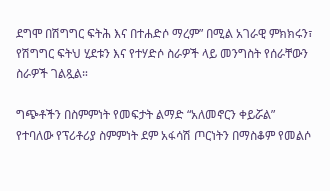ደግሞ በሽግግር ፍትሕ እና በተሐድሶ ማረም” በሚል አገራዊ ምክክሩን፣ የሽግግር ፍትህ ሂደቱን እና የተሃድሶ ስራዎች ላይ መንግስት የሰራቸውን ስራዎች ገልጿል።

ግጭቶችን በስምምነት የመፍታት ልማድ “አለመኖርን ቀይሯል” የተባለው የፕሪቶሪያ ስምምነት ደም አፋሳሽ ጦርነትን በማስቆም የመልሶ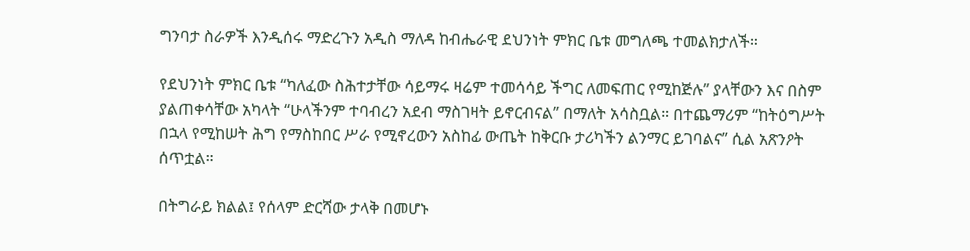ግንባታ ስራዎች እንዲሰሩ ማድረጉን አዲስ ማለዳ ከብሔራዊ ደህንነት ምክር ቤቱ መግለጫ ተመልክታለች።

የደህንነት ምክር ቤቱ “ካለፈው ስሕተታቸው ሳይማሩ ዛሬም ተመሳሳይ ችግር ለመፍጠር የሚከጅሉ” ያላቸውን እና በስም ያልጠቀሳቸው አካላት “ሁላችንም ተባብረን አደብ ማስገዛት ይኖርብናል” በማለት አሳስቧል። በተጨማሪም “ከትዕግሥት በኋላ የሚከሠት ሕግ የማስከበር ሥራ የሚኖረውን አስከፊ ውጤት ከቅርቡ ታሪካችን ልንማር ይገባልና” ሲል አጽንዖት ሰጥቷል።

በትግራይ ክልል፤ የሰላም ድርሻው ታላቅ በመሆኑ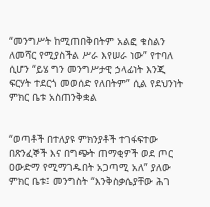“መንግሥት ከሚጠበቅበትም አልፎ ቁስልን ለመሻር የሚያስችል ሥራ እየሠራ ነው” የተባለ ሲሆን “ይሄ ግን መንግሥታዊ ኃላፊነት እንጂ ፍርሃት ተደርጎ መወሰድ የለበትም” ሲል የደህንነት ምክር ቤቱ አስጠንቅቋል


“ወጣቶች በተለያዩ ምክንያቶች ተገፋፍተው በጽንፈኞች እና በግጭት ጠማቂዎች ወደ ጦር ዐውድማ የሚማገዱበት አጋጣሚ አለ” ያለው ምክር ቤቱ፤ መንግስት “እንቅስቃሴያቸው ሕገ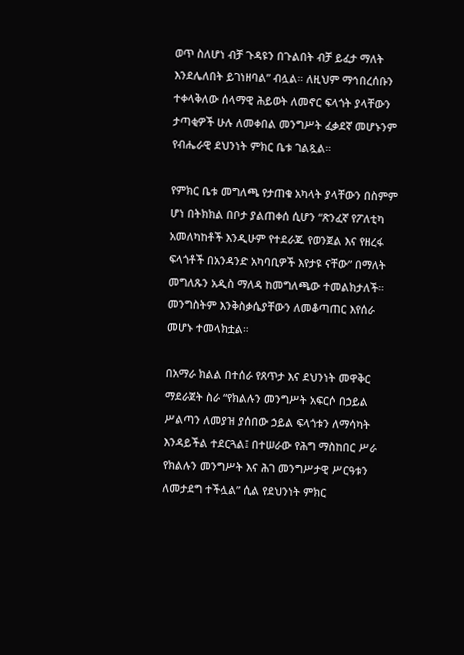ወጥ ስለሆነ ብቻ ጉዳዩን በጉልበት ብቻ ይፈታ ማለት እንደሌለበት ይገነዘባል” ብሏል። ለዚህም ማኅበረሰቡን ተቀላቅለው ሰላማዊ ሕይወት ለመኖር ፍላጎት ያላቸውን ታጣቂዎች ሁሉ ለመቀበል መንግሥት ፈቃደኛ መሆኑንም የብሔራዊ ደህንነት ምክር ቤቱ ገልጿል።

የምክር ቤቱ መግለጫ የታጠቁ አካላት ያላቸውን በስምም ሆነ በትክክል በቦታ ያልጠቀሰ ሲሆን “ጽንፈኛ የፖለቲካ አመለካከቶች እንዲሁም የተደራጁ የወንጀል እና የዘረፋ ፍላጎቶች በአንዳንድ አካባቢዎች እየታዩ ናቸው” በማለት መግለጹን አዲስ ማለዳ ከመግለጫው ተመልክታለች። መንግስትም እንቅስቃሴያቸውን ለመቆጣጠር እየሰራ መሆኑ ተመላክቷል።

በአማራ ክልል በተሰራ የጸጥታ እና ደህንነት መዋቅር ማደራጀት ስራ “የክልሉን መንግሥት አፍርሶ በኃይል ሥልጣን ለመያዝ ያሰበው ኃይል ፍላጎቱን ለማሳካት እንዳይችል ተደርጓል፤ በተሠራው የሕግ ማስከበር ሥራ የክልሉን መንግሥት እና ሕገ መንግሥታዊ ሥርዓቱን ለመታደግ ተችሏል” ሲል የደህንነት ምክር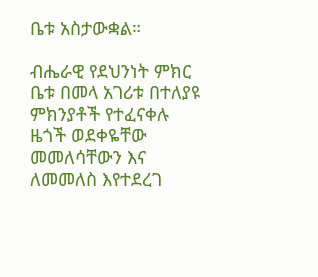ቤቱ አስታውቋል።

ብሔራዊ የደህንነት ምክር ቤቱ በመላ አገሪቱ በተለያዩ ምክንያቶች የተፈናቀሉ ዜጎች ወደቀዬቸው መመለሳቸውን እና ለመመለስ እየተደረገ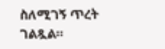ስለሚገኝ ጥረት ገልጿል።